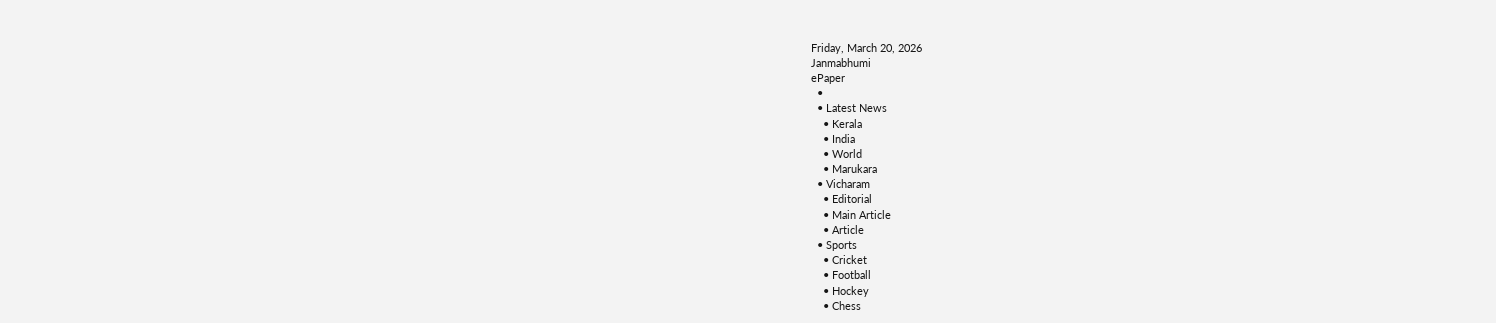Friday, March 20, 2026
Janmabhumi
ePaper
  •
  • Latest News
    • Kerala
    • India
    • World
    • Marukara
  • Vicharam
    • Editorial
    • Main Article
    • Article
  • Sports
    • Cricket
    • Football
    • Hockey
    • Chess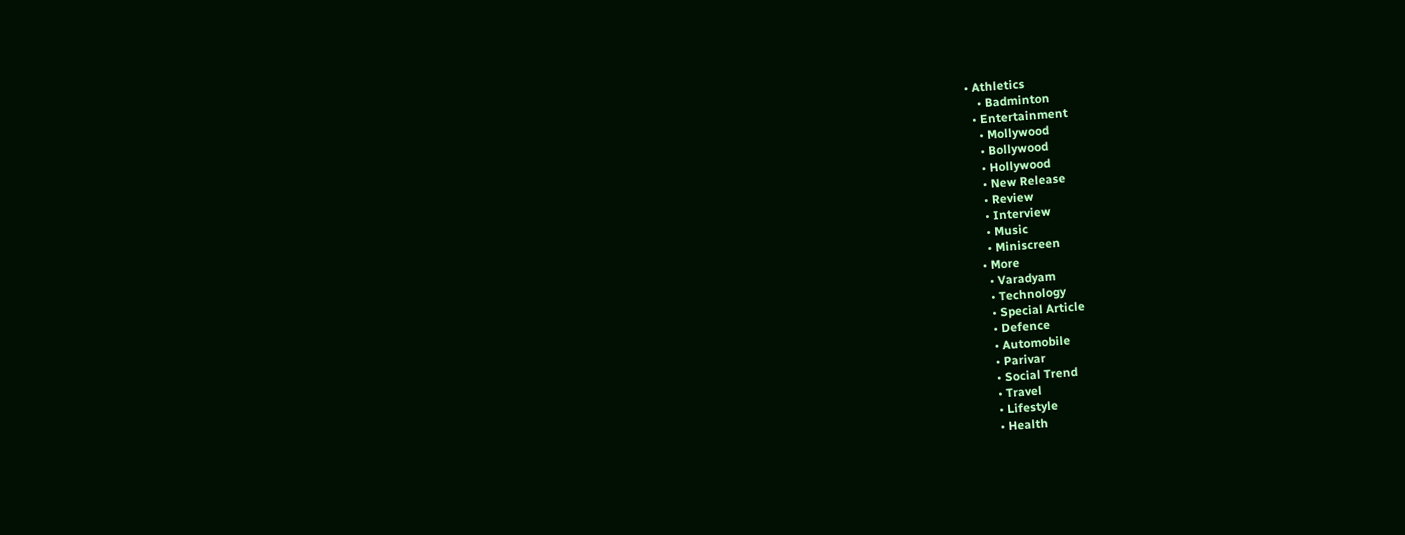• Athletics
    • Badminton
  • Entertainment
    • Mollywood
    • Bollywood
    • Hollywood
    • New Release
    • Review
    • Interview
    • Music
    • Miniscreen
  • More
    • Varadyam
    • Technology
    • Special Article
    • Defence
    • Automobile
    • Parivar
    • Social Trend
    • Travel
    • Lifestyle
    • Health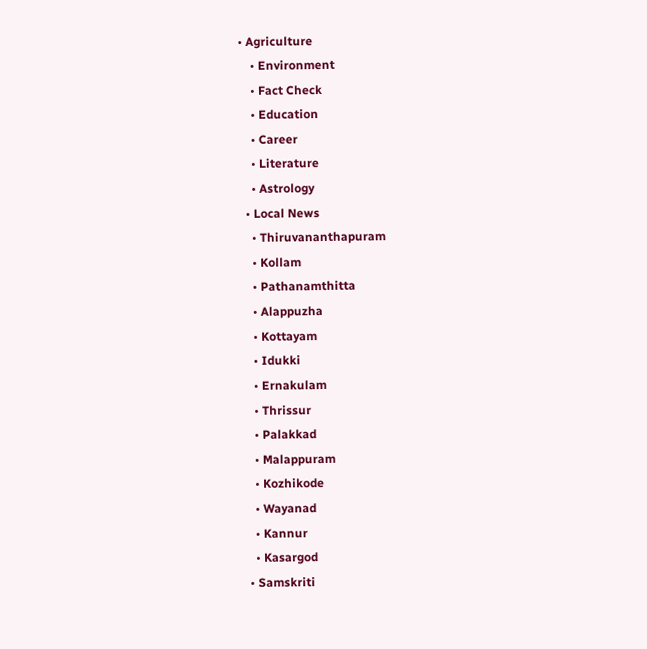• Agriculture
    • Environment
    • Fact Check
    • Education
    • Career
    • Literature
    • Astrology
  • Local News
    • Thiruvananthapuram
    • Kollam
    • Pathanamthitta
    • Alappuzha
    • Kottayam
    • Idukki
    • Ernakulam
    • Thrissur
    • Palakkad
    • Malappuram
    • Kozhikode
    • Wayanad
    • Kannur
    • Kasargod
  • Samskriti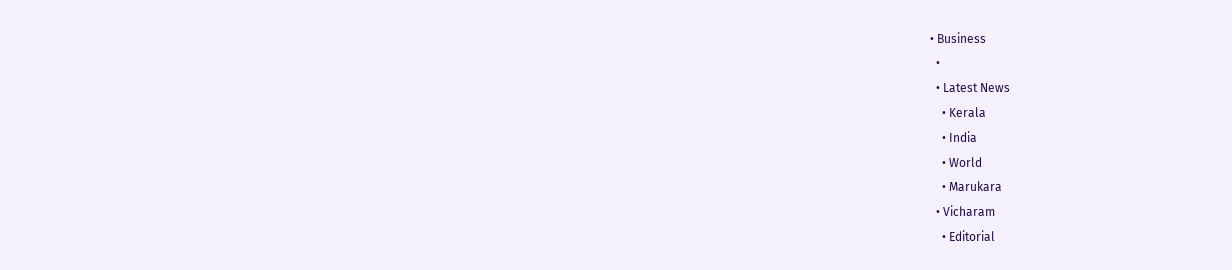• Business
  •
  • Latest News
    • Kerala
    • India
    • World
    • Marukara
  • Vicharam
    • Editorial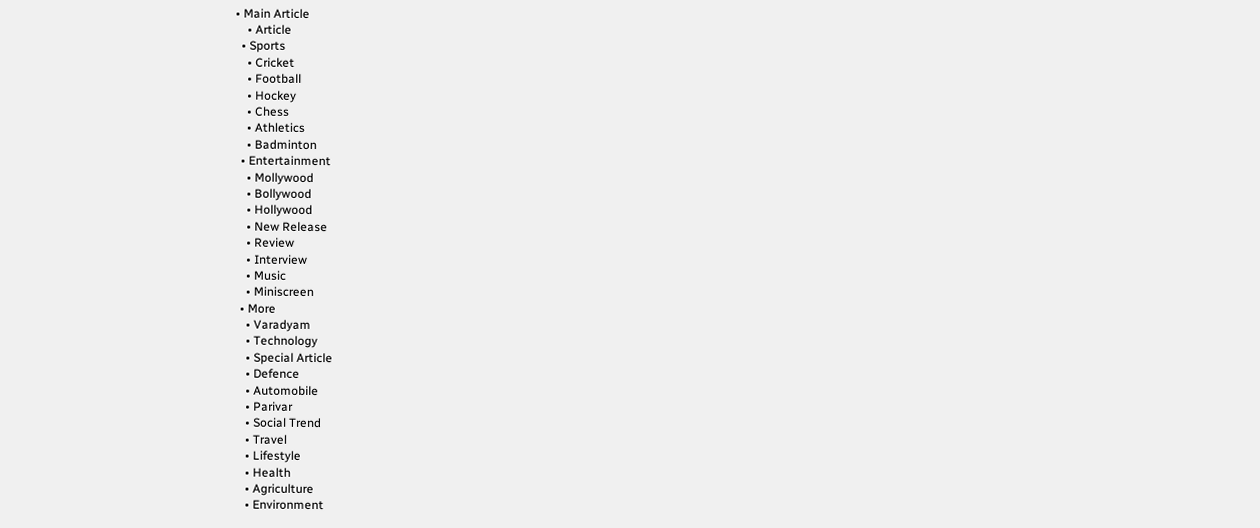• Main Article
    • Article
  • Sports
    • Cricket
    • Football
    • Hockey
    • Chess
    • Athletics
    • Badminton
  • Entertainment
    • Mollywood
    • Bollywood
    • Hollywood
    • New Release
    • Review
    • Interview
    • Music
    • Miniscreen
  • More
    • Varadyam
    • Technology
    • Special Article
    • Defence
    • Automobile
    • Parivar
    • Social Trend
    • Travel
    • Lifestyle
    • Health
    • Agriculture
    • Environment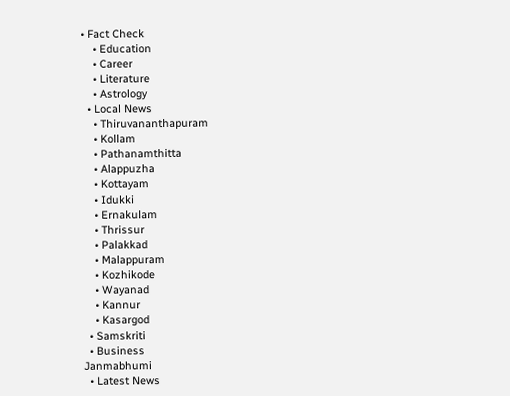• Fact Check
    • Education
    • Career
    • Literature
    • Astrology
  • Local News
    • Thiruvananthapuram
    • Kollam
    • Pathanamthitta
    • Alappuzha
    • Kottayam
    • Idukki
    • Ernakulam
    • Thrissur
    • Palakkad
    • Malappuram
    • Kozhikode
    • Wayanad
    • Kannur
    • Kasargod
  • Samskriti
  • Business
Janmabhumi
  • Latest News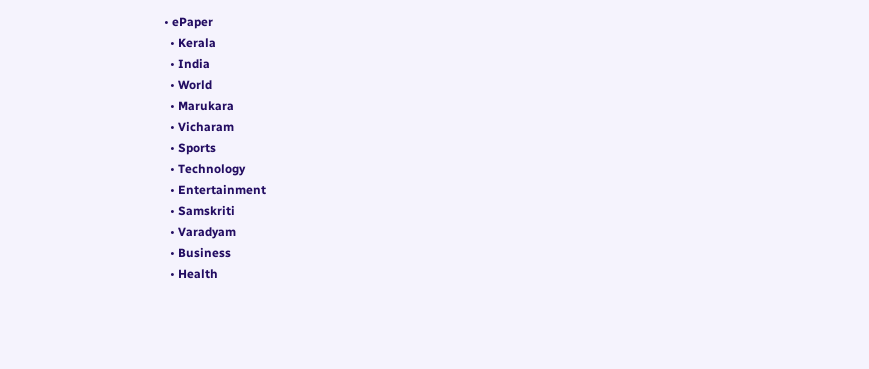• ePaper
  • Kerala
  • India
  • World
  • Marukara
  • Vicharam
  • Sports
  • Technology
  • Entertainment
  • Samskriti
  • Varadyam
  • Business
  • Health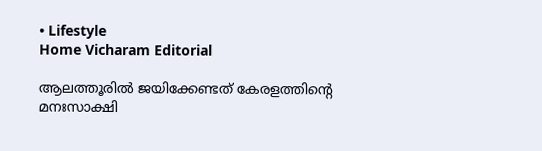• Lifestyle
Home Vicharam Editorial

ആലത്തൂരില്‍ ജയിക്കേണ്ടത് കേരളത്തിന്റെ മനഃസാക്ഷി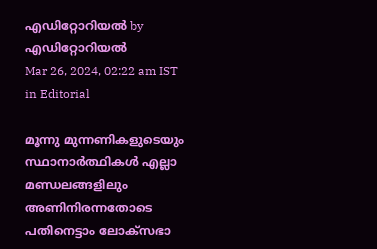എഡിറ്റോറിയൽ by എഡിറ്റോറിയൽ
Mar 26, 2024, 02:22 am IST
in Editorial

മൂന്നു മുന്നണികളുടെയും സ്ഥാനാര്‍ത്ഥികള്‍ എല്ലാ മണ്ഡലങ്ങളിലും അണിനിരന്നതോടെ പതിനെട്ടാം ലോക്‌സഭാ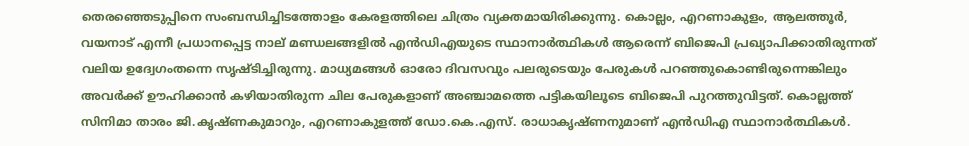തെരഞ്ഞെടുപ്പിനെ സംബന്ധിച്ചിടത്തോളം കേരളത്തിലെ ചിത്രം വ്യക്തമായിരിക്കുന്നു. കൊല്ലം, എറണാകുളം, ആലത്തൂര്‍, വയനാട് എന്നീ പ്രധാനപ്പെട്ട നാല് മണ്ഡലങ്ങളില്‍ എന്‍ഡിഎയുടെ സ്ഥാനാര്‍ത്ഥികള്‍ ആരെന്ന് ബിജെപി പ്രഖ്യാപിക്കാതിരുന്നത് വലിയ ഉദ്വേഗംതന്നെ സൃഷ്ടിച്ചിരുന്നു. മാധ്യമങ്ങള്‍ ഓരോ ദിവസവും പലരുടെയും പേരുകള്‍ പറഞ്ഞുകൊണ്ടിരുന്നെങ്കിലും അവര്‍ക്ക് ഊഹിക്കാന്‍ കഴിയാതിരുന്ന ചില പേരുകളാണ് അഞ്ചാമത്തെ പട്ടികയിലൂടെ ബിജെപി പുറത്തുവിട്ടത്. കൊല്ലത്ത് സിനിമാ താരം ജി.കൃഷ്ണകുമാറും, എറണാകുളത്ത് ഡോ.കെ.എസ്. രാധാകൃഷ്ണനുമാണ് എന്‍ഡിഎ സ്ഥാനാര്‍ത്ഥികള്‍.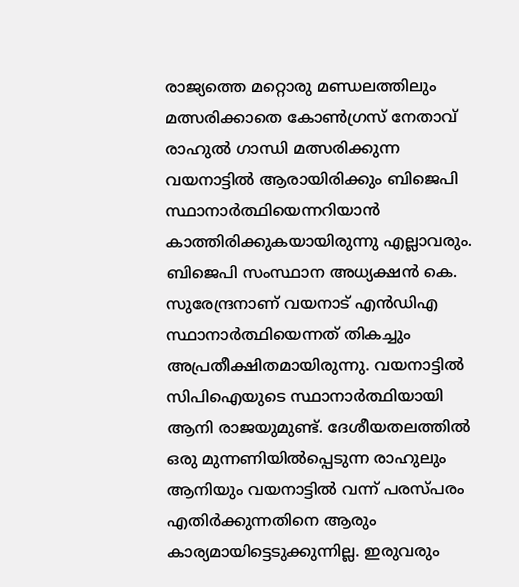രാജ്യത്തെ മറ്റൊരു മണ്ഡലത്തിലും മത്സരിക്കാതെ കോണ്‍ഗ്രസ് നേതാവ് രാഹുല്‍ ഗാന്ധി മത്സരിക്കുന്ന വയനാട്ടില്‍ ആരായിരിക്കും ബിജെപി സ്ഥാനാര്‍ത്ഥിയെന്നറിയാന്‍ കാത്തിരിക്കുകയായിരുന്നു എല്ലാവരും. ബിജെപി സംസ്ഥാന അധ്യക്ഷന്‍ കെ. സുരേന്ദ്രനാണ് വയനാട് എന്‍ഡിഎ സ്ഥാനാര്‍ത്ഥിയെന്നത് തികച്ചും അപ്രതീക്ഷിതമായിരുന്നു. വയനാട്ടില്‍ സിപിഐയുടെ സ്ഥാനാര്‍ത്ഥിയായി ആനി രാജയുമുണ്ട്. ദേശീയതലത്തില്‍ ഒരു മുന്നണിയില്‍പ്പെടുന്ന രാഹുലും ആനിയും വയനാട്ടില്‍ വന്ന് പരസ്പരം എതിര്‍ക്കുന്നതിനെ ആരും കാര്യമായിട്ടെടുക്കുന്നില്ല. ഇരുവരും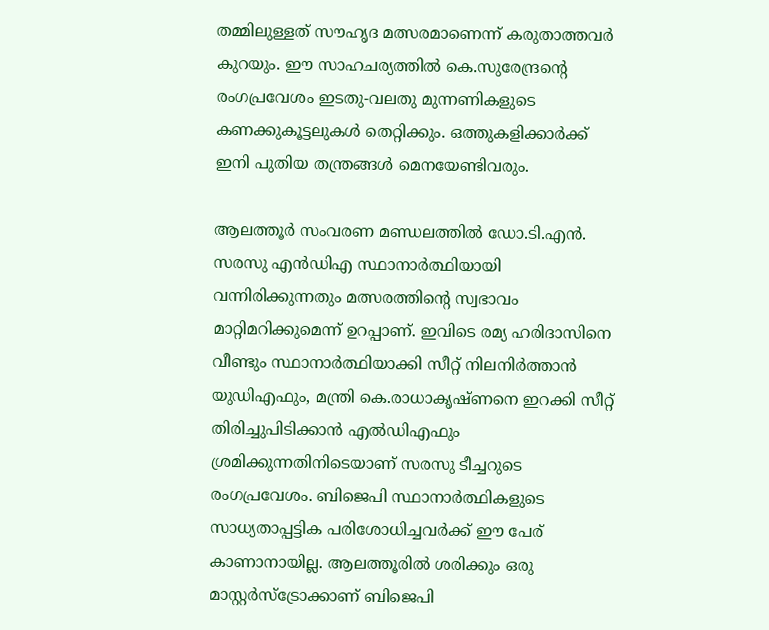തമ്മിലുള്ളത് സൗഹൃദ മത്സരമാണെന്ന് കരുതാത്തവര്‍ കുറയും. ഈ സാഹചര്യത്തില്‍ കെ.സുരേന്ദ്രന്റെ രംഗപ്രവേശം ഇടതു-വലതു മുന്നണികളുടെ കണക്കുകൂട്ടലുകള്‍ തെറ്റിക്കും. ഒത്തുകളിക്കാര്‍ക്ക് ഇനി പുതിയ തന്ത്രങ്ങള്‍ മെനയേണ്ടിവരും.

ആലത്തൂര്‍ സംവരണ മണ്ഡലത്തില്‍ ഡോ.ടി.എന്‍. സരസു എന്‍ഡിഎ സ്ഥാനാര്‍ത്ഥിയായി വന്നിരിക്കുന്നതും മത്സരത്തിന്റെ സ്വഭാവം മാറ്റിമറിക്കുമെന്ന് ഉറപ്പാണ്. ഇവിടെ രമ്യ ഹരിദാസിനെ വീണ്ടും സ്ഥാനാര്‍ത്ഥിയാക്കി സീറ്റ് നിലനിര്‍ത്താന്‍ യുഡിഎഫും, മന്ത്രി കെ.രാധാകൃഷ്ണനെ ഇറക്കി സീറ്റ് തിരിച്ചുപിടിക്കാന്‍ എല്‍ഡിഎഫും ശ്രമിക്കുന്നതിനിടെയാണ് സരസു ടീച്ചറുടെ രംഗപ്രവേശം. ബിജെപി സ്ഥാനാര്‍ത്ഥികളുടെ സാധ്യതാപ്പട്ടിക പരിശോധിച്ചവര്‍ക്ക് ഈ പേര് കാണാനായില്ല. ആലത്തൂരില്‍ ശരിക്കും ഒരു മാസ്റ്റര്‍സ്‌ട്രോക്കാണ് ബിജെപി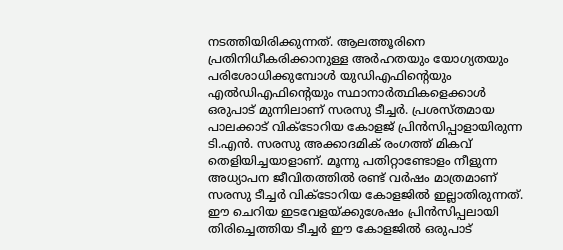നടത്തിയിരിക്കുന്നത്. ആലത്തൂരിനെ പ്രതിനിധീകരിക്കാനുള്ള അര്‍ഹതയും യോഗ്യതയും പരിശോധിക്കുമ്പോള്‍ യുഡിഎഫിന്റെയും എല്‍ഡിഎഫിന്റെയും സ്ഥാനാര്‍ത്ഥികളെക്കാള്‍ ഒരുപാട് മുന്നിലാണ് സരസു ടീച്ചര്‍. പ്രശസ്തമായ പാലക്കാട് വിക്‌ടോറിയ കോളജ് പ്രിന്‍സിപ്പാളായിരുന്ന ടി.എന്‍. സരസു അക്കാദമിക് രംഗത്ത് മികവ് തെളിയിച്ചയാളാണ്. മൂന്നു പതിറ്റാണ്ടോളം നീളുന്ന അധ്യാപന ജീവിതത്തില്‍ രണ്ട് വര്‍ഷം മാത്രമാണ് സരസു ടീച്ചര്‍ വിക്‌ടോറിയ കോളജില്‍ ഇല്ലാതിരുന്നത്. ഈ ചെറിയ ഇടവേളയ്‌ക്കുശേഷം പ്രിന്‍സിപ്പലായി തിരിച്ചെത്തിയ ടീച്ചര്‍ ഈ കോളജില്‍ ഒരുപാട്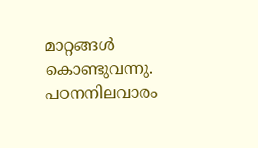മാറ്റങ്ങള്‍ കൊണ്ടുവന്നു. പഠനനിലവാരം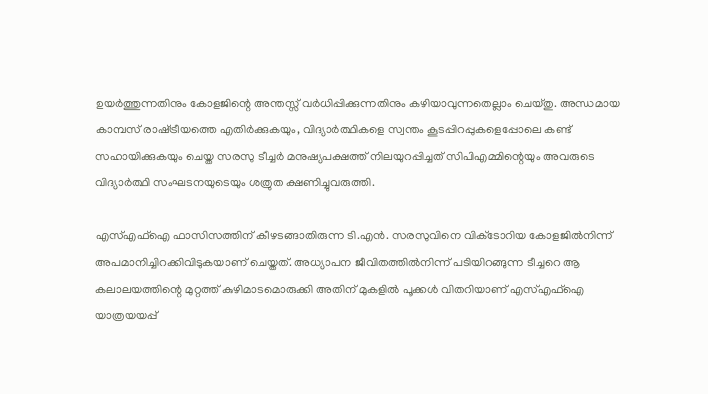ഉയര്‍ത്തുന്നതിനും കോളജിന്റെ അന്തസ്സ് വര്‍ധിപ്പിക്കുന്നതിനും കഴിയാവുന്നതെല്ലാം ചെയ്തു. അന്ധമായ കാമ്പസ് രാഷ്‌ട്രീയത്തെ എതിര്‍ക്കുകയും, വിദ്യാര്‍ത്ഥികളെ സ്വന്തം കൂടപ്പിറപ്പുകളെപ്പോലെ കണ്ട് സഹായിക്കുകയും ചെയ്ത സരസു ടീച്ചര്‍ മനുഷ്യപക്ഷത്ത് നിലയുറപ്പിച്ചത് സിപിഎമ്മിന്റെയും അവരുടെ വിദ്യാര്‍ത്ഥി സംഘടനയുടെയും ശത്രുത ക്ഷണിച്ചുവരുത്തി.

എസ്എഫ്‌ഐ ഫാസിസത്തിന് കീഴടങ്ങാതിരുന്ന ടി.എന്‍. സരസുവിനെ വിക്‌ടോറിയ കോളജില്‍നിന്ന് അപമാനിച്ചിറക്കിവിടുകയാണ് ചെയ്തത്. അധ്യാപന ജീവിതത്തില്‍നിന്ന് പടിയിറങ്ങുന്ന ടീച്ചറെ ആ കലാലയത്തിന്റെ മുറ്റത്ത് കുഴിമാടമൊരുക്കി അതിന് മുകളില്‍ പൂക്കള്‍ വിതറിയാണ് എസ്എഫ്‌ഐ യാത്രയയപ്പ്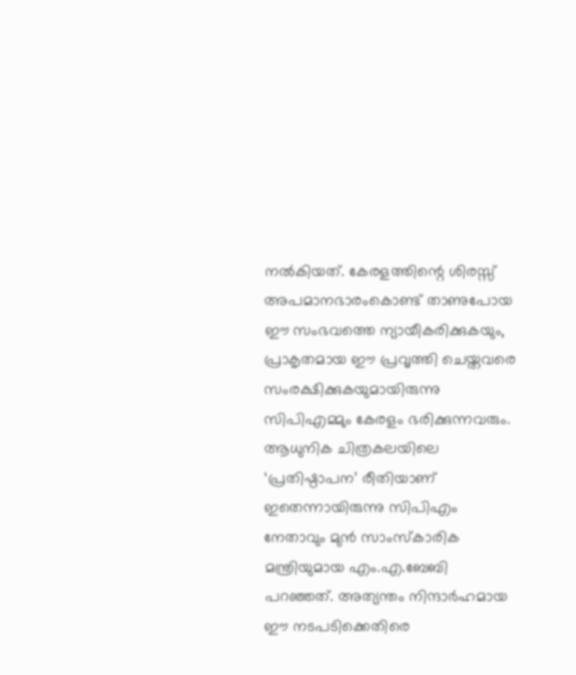നല്‍കിയത്. കേരളത്തിന്റെ ശിരസ്സ് അപമാനഭാരംകൊണ്ട് താണുപോയ ഈ സംഭവത്തെ ന്യായീകരിക്കുകയും, പ്രാകൃതമായ ഈ പ്രവൃത്തി ചെയ്തവരെ സംരക്ഷിക്കുകയുമായിരുന്നു സിപിഎമ്മും കേരളം ഭരിക്കുന്നവരും. ആധുനിക ചിത്രകലയിലെ ‘പ്രതിഷ്ഠാപന’ രീതിയാണ് ഇതെന്നായിരുന്നു സിപിഎം നേതാവും മുന്‍ സാംസ്‌കാരിക മന്ത്രിയുമായ എം.എ.ബേബി പറഞ്ഞത്. അത്യന്തം നിന്ദാര്‍ഹമായ ഈ നടപടിക്കെതിരെ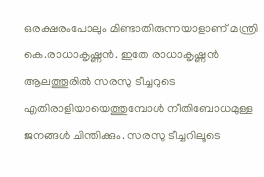ഒരക്ഷരംപോലും മിണ്ടാതിരുന്നയാളാണ് മന്ത്രി കെ.രാധാകൃഷ്ണന്‍. ഇതേ രാധാകൃഷ്ണന്‍ ആലത്തൂരില്‍ സരസു ടീച്ചറുടെ എതിരാളിയായെത്തുമ്പോള്‍ നീതിബോധമുള്ള ജനങ്ങള്‍ ചിന്തിക്കും. സരസു ടീച്ചറിലൂടെ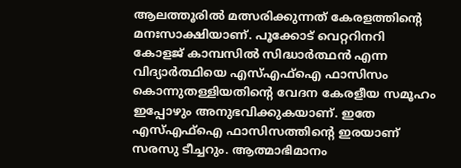ആലത്തൂരില്‍ മത്സരിക്കുന്നത് കേരളത്തിന്റെ മനഃസാക്ഷിയാണ്. പൂക്കോട് വെറ്ററിനറി കോളജ് കാമ്പസില്‍ സിദ്ധാര്‍ത്ഥന്‍ എന്ന വിദ്യാര്‍ത്ഥിയെ എസ്എഫ്‌ഐ ഫാസിസം കൊന്നുതള്ളിയതിന്റെ വേദന കേരളീയ സമൂഹം ഇപ്പോഴും അനുഭവിക്കുകയാണ്. ഇതേ എസ്എഫ്‌ഐ ഫാസിസത്തിന്റെ ഇരയാണ് സരസു ടീച്ചറും. ആത്മാഭിമാനം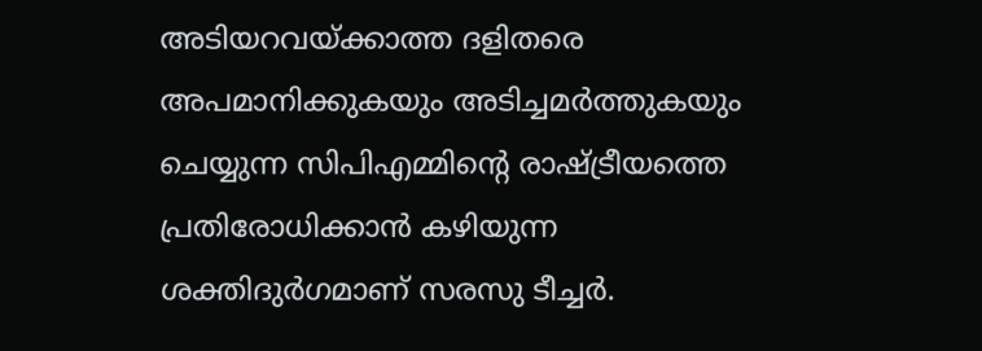അടിയറവയ്‌ക്കാത്ത ദളിതരെ അപമാനിക്കുകയും അടിച്ചമര്‍ത്തുകയും ചെയ്യുന്ന സിപിഎമ്മിന്റെ രാഷ്‌ട്രീയത്തെ പ്രതിരോധിക്കാന്‍ കഴിയുന്ന ശക്തിദുര്‍ഗമാണ് സരസു ടീച്ചര്‍.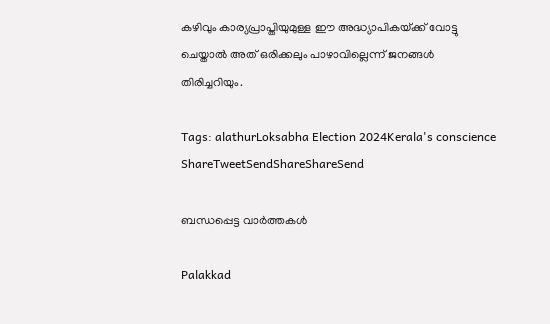കഴിവും കാര്യപ്രാപ്തിയുമുള്ള ഈ അദ്ധ്യാപികയ്‌ക്ക് വോട്ടു ചെയ്താല്‍ അത് ഒരിക്കലും പാഴാവില്ലെന്ന് ജനങ്ങള്‍ തിരിച്ചറിയും.

Tags: alathurLoksabha Election 2024Kerala's conscience
ShareTweetSendShareShareSend

ബന്ധപ്പെട്ട വാര്‍ത്തകള്‍

Palakkad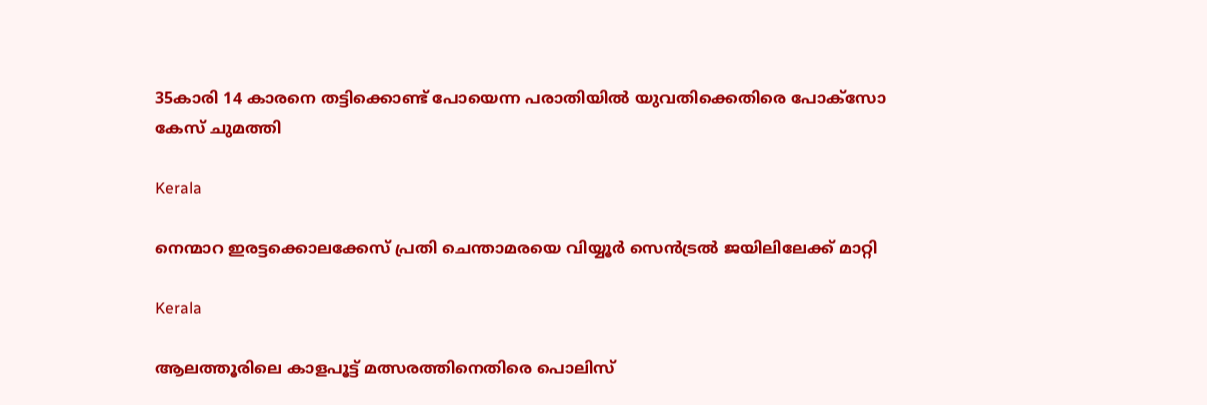35കാരി 14 കാരനെ തട്ടിക്കൊണ്ട് പോയെന്ന പരാതിയില്‍ യുവതിക്കെതിരെ പോക്സോ കേസ് ചുമത്തി

Kerala

നെന്മാറ ഇരട്ടക്കൊലക്കേസ് പ്രതി ചെന്താമരയെ വിയ്യൂര്‍ സെന്‍ട്രല്‍ ജയിലിലേക്ക് മാറ്റി

Kerala

ആലത്തൂരിലെ കാളപൂട്ട് മത്സരത്തിനെതിരെ പൊലിസ്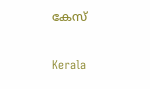കേസ്

Kerala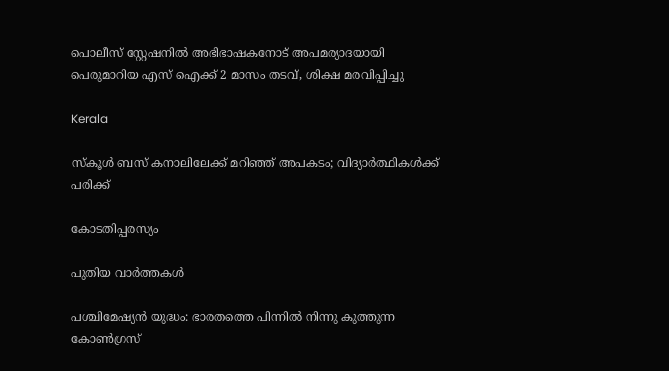പൊലീസ് സ്റ്റേഷനില്‍ അഭിഭാഷകനോട് അപമര്യാദയായി പെരുമാറിയ എസ് ഐക്ക് 2 മാസം തടവ്, ശിക്ഷ മരവിപ്പിച്ചു

Kerala

സ്കൂൾ ബസ് കനാലിലേക്ക് മറിഞ്ഞ് അപകടം; വിദ്യാർത്ഥികള്‍ക്ക് പരിക്ക്

കോടതിപ്പരസ്യം

പുതിയ വാര്‍ത്തകള്‍

പശ്ചിമേഷ്യന്‍ യുദ്ധം: ഭാരതത്തെ പിന്നില്‍ നിന്നു കുത്തുന്ന കോണ്‍ഗ്രസ്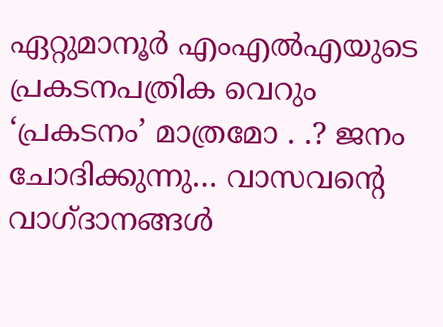ഏറ്റുമാനൂര്‍ എംഎല്‍എയുടെ പ്രകടനപത്രിക വെറും ‘പ്രകടനം’ മാത്രമോ . .? ജനം ചോദിക്കുന്നു… വാസവന്റെ വാഗ്ദാനങ്ങള്‍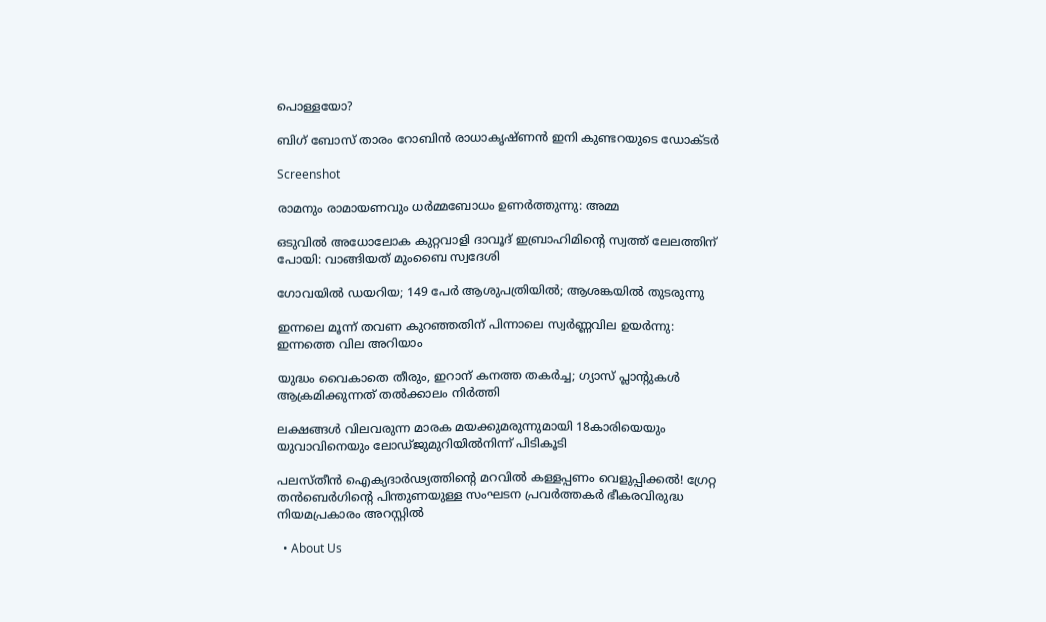പൊള്ളയോ?

ബിഗ് ബോസ് താരം റോബിന്‍ രാധാകൃഷ്ണൻ ഇനി കുണ്ടറയുടെ ഡോക്ടര്‍

Screenshot

രാമനും രാമായണവും ധർമ്മബോധം ഉണർത്തുന്നു: അമ്മ

ഒടുവിൽ അധോലോക കുറ്റവാളി ദാവൂദ് ഇബ്രാഹിമിന്റെ സ്വത്ത് ലേലത്തിന് പോയി: വാങ്ങിയത് മുംബൈ സ്വദേശി

ഗോവയിൽ ഡയറിയ; 149 പേർ ആശുപത്രിയിൽ; ആശങ്കയിൽ തുടരുന്നു

ഇന്നലെ മൂന്ന് തവണ കുറഞ്ഞതിന് പിന്നാലെ സ്വർണ്ണവില ഉയർന്നു: ഇന്നത്തെ വില അറിയാം

യുദ്ധം വൈകാതെ തീരും, ഇറാന് കനത്ത തകർച്ച; ഗ്യാസ് പ്ലാന്റുകൾ ആക്രമിക്കുന്നത് തൽക്കാലം നിർത്തി

ലക്ഷങ്ങൾ വിലവരുന്ന മാരക മയക്കുമരുന്നുമായി 18കാരിയെയും യുവാവിനെയും ലോഡ്ജുമുറിയിൽനിന്ന് പിടികൂടി

പലസ്തീൻ ഐക്യദാർഢ്യത്തിന്റെ മറവിൽ കള്ളപ്പണം വെളുപ്പിക്കൽ! ഗ്രേറ്റ തന്‍ബെര്‍ഗിന്റെ പിന്തുണയുള്ള സംഘടന പ്രവർത്തകർ ഭീകരവിരുദ്ധ നിയമപ്രകാരം അറസ്റ്റിൽ

  • About Us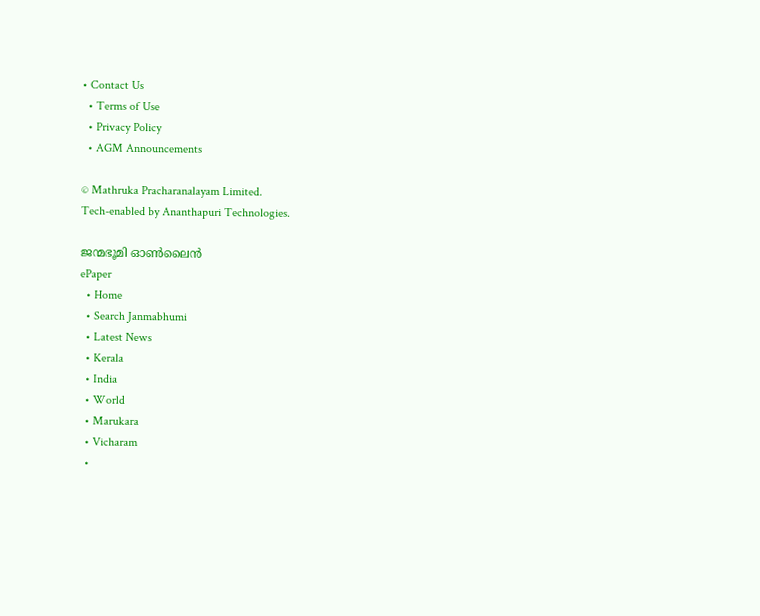• Contact Us
  • Terms of Use
  • Privacy Policy
  • AGM Announcements

© Mathruka Pracharanalayam Limited.
Tech-enabled by Ananthapuri Technologies.

ജന്മഭൂമി ഓണ്‍ലൈന്‍
ePaper
  • Home
  • Search Janmabhumi
  • Latest News
  • Kerala
  • India
  • World
  • Marukara
  • Vicharam
  •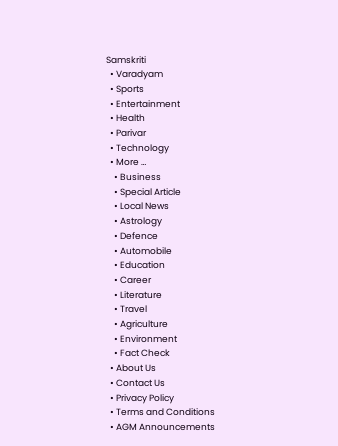Samskriti
  • Varadyam
  • Sports
  • Entertainment
  • Health
  • Parivar
  • Technology
  • More …
    • Business
    • Special Article
    • Local News
    • Astrology
    • Defence
    • Automobile
    • Education
    • Career
    • Literature
    • Travel
    • Agriculture
    • Environment
    • Fact Check
  • About Us
  • Contact Us
  • Privacy Policy
  • Terms and Conditions
  • AGM Announcements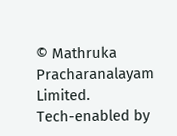© Mathruka Pracharanalayam Limited.
Tech-enabled by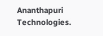Ananthapuri Technologies.